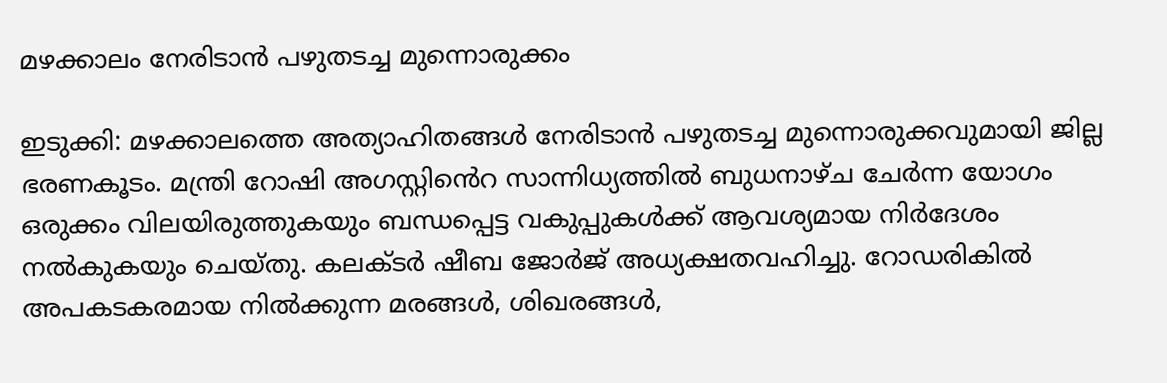മഴക്കാലം നേരിടാൻ പഴുതടച്ച മുന്നൊരുക്കം

ഇടുക്കി: മഴക്കാലത്തെ അത്യാഹിതങ്ങൾ നേരിടാൻ പഴുതടച്ച മുന്നൊരുക്കവുമായി ജില്ല ഭരണകൂടം. മന്ത്രി റോഷി അഗസ്റ്റി‍ൻെറ സാന്നിധ്യത്തില്‍ ബുധനാഴ്ച ചേർന്ന യോഗം ഒരുക്കം വിലയിരുത്തുകയും ബന്ധപ്പെട്ട വകുപ്പുകൾക്ക് ആവശ്യമായ നിർദേശം നൽകുകയും ചെയ്തു. കലക്ടര്‍ ഷീബ ജോര്‍ജ് അധ്യക്ഷതവഹിച്ചു. റോഡരികില്‍ അപകടകരമായ നില്‍ക്കുന്ന മരങ്ങള്‍, ശിഖരങ്ങള്‍,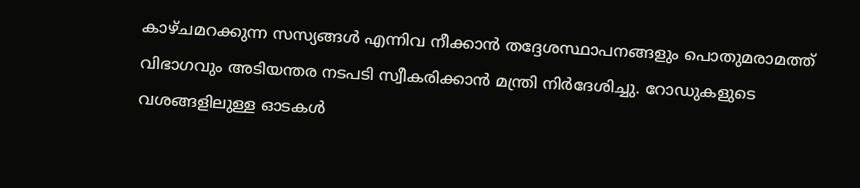കാഴ്ചമറക്കുന്ന സസ്യങ്ങൾ എന്നിവ നീക്കാൻ തദ്ദേശസ്ഥാപനങ്ങളും പൊതുമരാമത്ത് വിഭാഗവും അടിയന്തര നടപടി സ്വീകരിക്കാന്‍ മന്ത്രി നിർദേശിച്ചു. റോഡുകളുടെ വശങ്ങളിലുള്ള ഓടകള്‍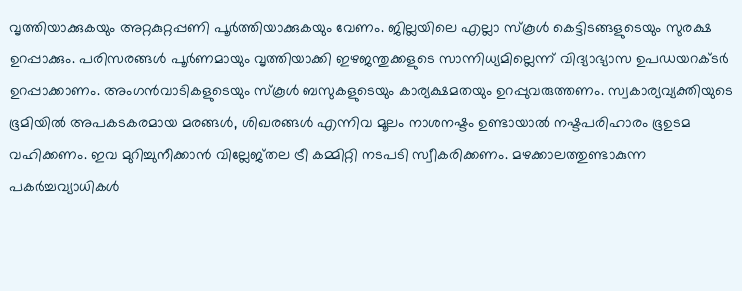വൃത്തിയാക്കുകയും അറ്റകുറ്റപ്പണി പൂർത്തിയാക്കുകയും വേണം. ജില്ലയിലെ എല്ലാ സ്‌കൂള്‍ കെട്ടിടങ്ങളുടെയും സുരക്ഷ ഉറപ്പാക്കും. പരിസരങ്ങള്‍ പൂര്‍ണമായും വൃത്തിയാക്കി ഇഴജന്തുക്കളുടെ സാന്നിധ്യമില്ലെന്ന് വിദ്യാഭ്യാസ ഉപഡയറക്ടര്‍ ഉറപ്പാക്കാണം. അംഗൻവാടികളുടെയും സ്‌കൂള്‍ ബസുകളുടെയും കാര്യക്ഷമതയും ഉറപ്പുവരുത്തണം. സ്വകാര്യവ്യക്തിയുടെ ഭൂമിയില്‍ അപകടകരമായ മരങ്ങള്‍, ശിഖരങ്ങള്‍ എന്നിവ മൂലം നാശനഷ്ടം ഉണ്ടായാല്‍ നഷ്ടപരിഹാരം ഭൂഉടമ വഹിക്കണം. ഇവ മുറിച്ചുനീക്കാൻ വില്ലേജ്തല ട്രീ കമ്മിറ്റി നടപടി സ്വീകരിക്കണം. മഴക്കാലത്തുണ്ടാകുന്ന പകര്‍ച്ചവ്യാധികള്‍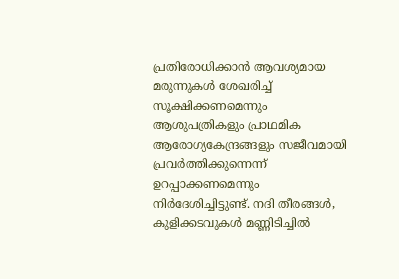പ്രതിരോധിക്കാന്‍ ആവശ്യമായ മരുന്നുകള്‍ ശേഖരിച്ച് സൂക്ഷിക്കണമെന്നും ആശുപത്രികളും പ്രാഥമിക ആരോഗ്യകേന്ദ്രങ്ങളും സജീവമായി പ്രവര്‍ത്തിക്കുന്നെന്ന് ഉറപ്പാക്കണമെന്നും നിർദേശിച്ചിട്ടുണ്ട്. നദി തീരങ്ങള്‍, കുളിക്കടവുകള്‍ മണ്ണിടിച്ചില്‍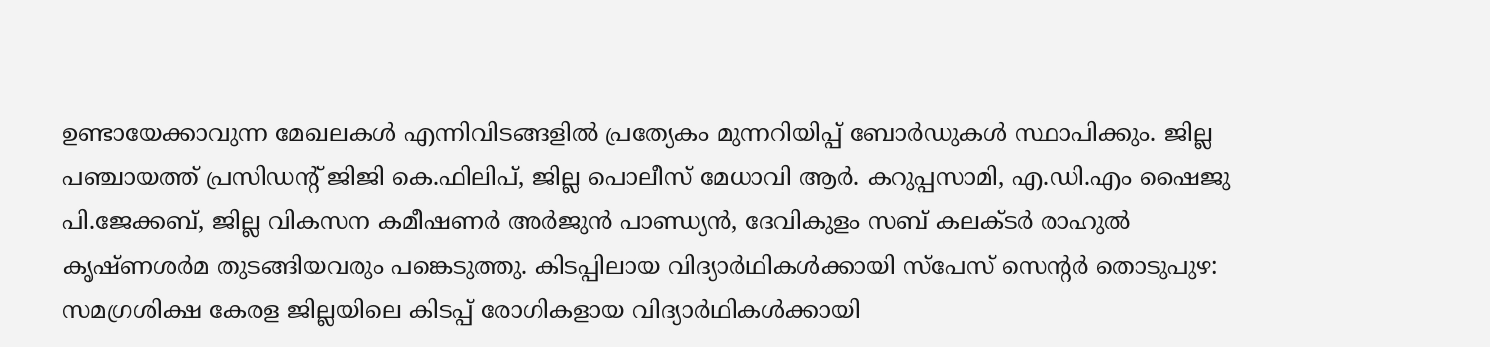ഉണ്ടായേക്കാവുന്ന മേഖലകള്‍ എന്നിവിടങ്ങളില്‍ പ്രത്യേകം മുന്നറിയിപ്പ് ബോര്‍ഡുകള്‍ സ്ഥാപിക്കും. ജില്ല പഞ്ചായത്ത് പ്രസിഡന്‍റ് ജിജി കെ.ഫിലിപ്, ജില്ല പൊലീസ് മേധാവി ആര്‍. കറുപ്പസാമി, എ.ഡി.എം ഷൈജു പി.ജേക്കബ്, ജില്ല വികസന കമീഷണര്‍ അര്‍ജുന്‍ പാണ്ഡ്യന്‍, ദേവികുളം സബ് കലക്ടര്‍ രാഹുല്‍ കൃഷ്ണശര്‍മ തുടങ്ങിയവരും പങ്കെടുത്തു. കിടപ്പിലായ വിദ്യാർഥികള്‍ക്കായി സ്‌പേസ് സെന്‍റര്‍ തൊടുപുഴ: സമഗ്രശിക്ഷ കേരള ജില്ലയിലെ കിടപ്പ് രോഗികളായ വിദ്യാർഥികള്‍ക്കായി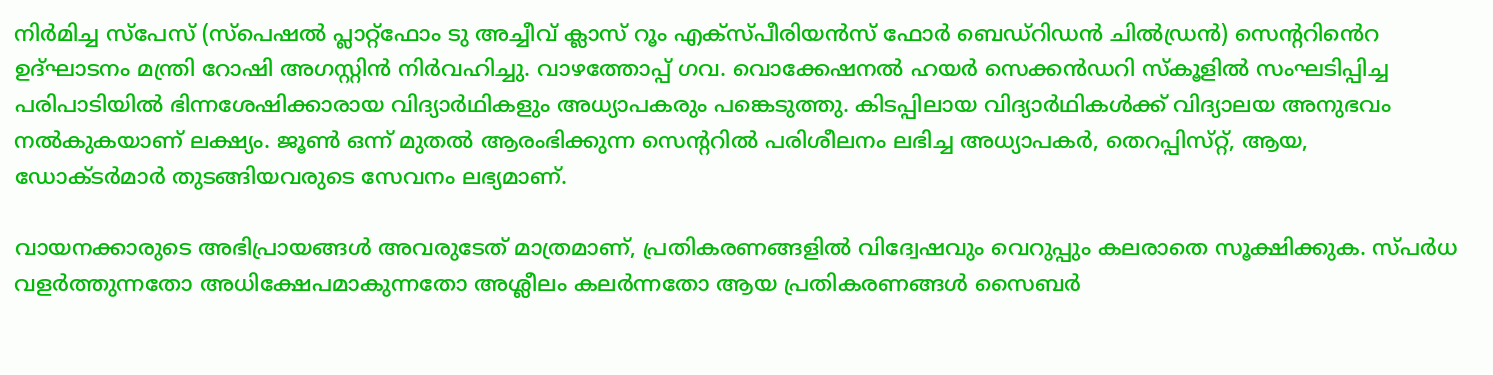നിര്‍മിച്ച സ്‌പേസ് (സ്‌പെഷല്‍ പ്ലാറ്റ്‌ഫോം ടു അച്ചീവ് ക്ലാസ് റൂം എക്‌സ്പീരിയന്‍സ് ഫോര്‍ ബെഡ്‌റിഡന്‍ ചില്‍ഡ്രന്‍) സെന്‍ററി‍ൻെറ ഉദ്ഘാടനം മന്ത്രി റോഷി അഗസ്റ്റിന്‍ നിര്‍വഹിച്ചു. വാഴത്തോപ്പ് ഗവ. വൊക്കേഷനല്‍ ഹയര്‍ സെക്കൻഡറി സ്‌കൂളില്‍ സംഘടിപ്പിച്ച പരിപാടിയില്‍ ഭിന്നശേഷിക്കാരായ വിദ്യാർഥികളും അധ്യാപകരും പങ്കെടുത്തു. കിടപ്പിലായ വിദ്യാർഥികള്‍ക്ക് വിദ്യാലയ അനുഭവം നല്‍കുകയാണ് ലക്ഷ്യം. ജൂണ്‍ ഒന്ന് മുതല്‍ ആരംഭിക്കുന്ന സെന്‍ററില്‍ പരിശീലനം ലഭിച്ച അധ്യാപകര്‍, തെറപ്പിസ്‌റ്റ്, ആയ, ഡോക്ടര്‍മാര്‍ തുടങ്ങിയവരുടെ സേവനം ലഭ്യമാണ്.

വായനക്കാരുടെ അഭിപ്രായങ്ങള്‍ അവരുടേത് മാത്രമാണ്, പ്രതികരണങ്ങളിൽ വിദ്വേഷവും വെറുപ്പും കലരാതെ സൂക്ഷിക്കുക. സ്പർധ വളർത്തുന്നതോ അധിക്ഷേപമാകുന്നതോ അശ്ലീലം കലർന്നതോ ആയ പ്രതികരണങ്ങൾ സൈബർ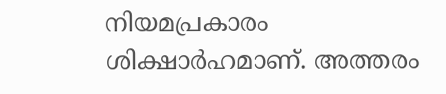നിയമപ്രകാരം ശിക്ഷാർഹമാണ്. അത്തരം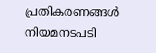പ്രതികരണങ്ങൾ നിയമനടപടി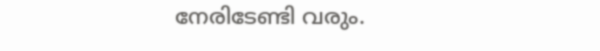നേരിടേണ്ടി വരും.